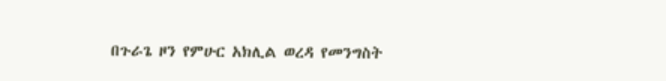በጉራጌ ዞን የምሁር አክሊል ወረዳ የመንግስት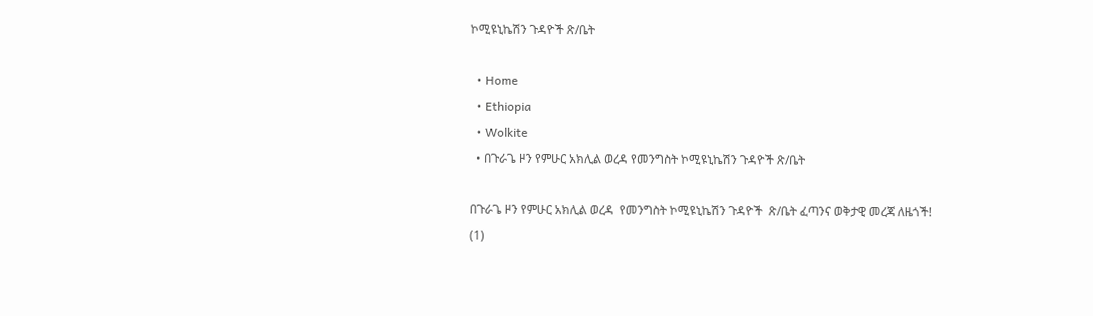ኮሚዩኒኬሽን ጉዳዮች ጽ/ቤት

  • Home
  • Ethiopia
  • Wolkite
  • በጉራጌ ዞን የምሁር አክሊል ወረዳ የመንግስት ኮሚዩኒኬሽን ጉዳዮች ጽ/ቤት

በጉራጌ ዞን የምሁር አክሊል ወረዳ  የመንግስት ኮሚዩኒኬሽን ጉዳዮች  ጽ/ቤት ፈጣንና ወቅታዊ መረጃ ለዜጎች!
(1)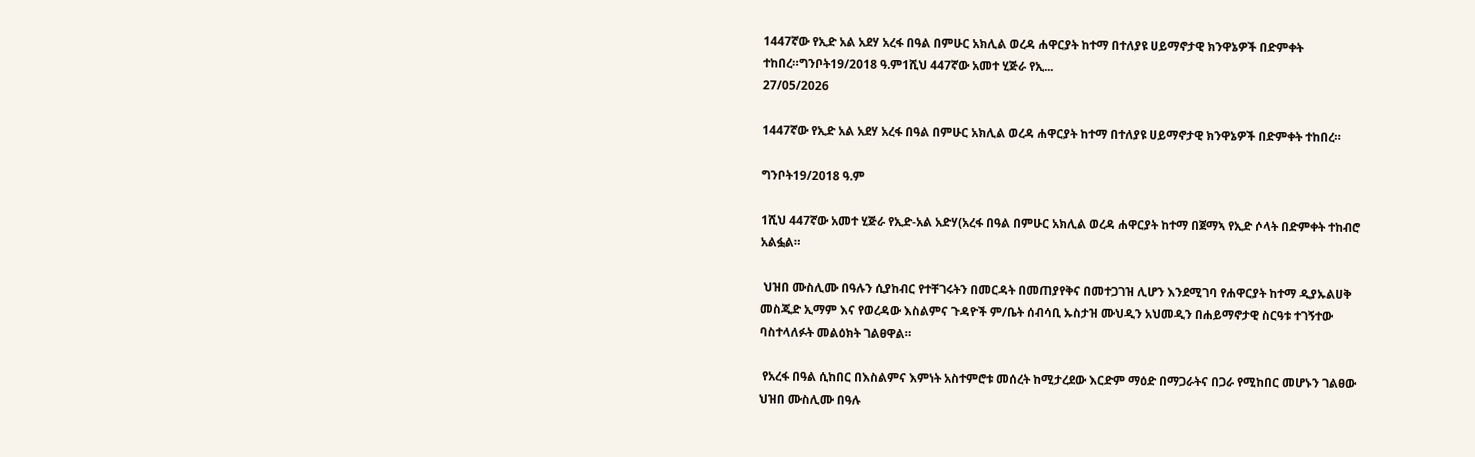1447ኛው የኢድ አል አደሃ አረፋ በዓል በምሁር አክሊል ወረዳ ሐዋርያት ከተማ በተለያዩ ሀይማኖታዊ ክንዋኔዎች በድምቀት ተከበረ።ግንቦት19/2018 ዓ.ም1ሺህ 447ኛው አመተ ሂጅራ የኢ...
27/05/2026

1447ኛው የኢድ አል አደሃ አረፋ በዓል በምሁር አክሊል ወረዳ ሐዋርያት ከተማ በተለያዩ ሀይማኖታዊ ክንዋኔዎች በድምቀት ተከበረ።

ግንቦት19/2018 ዓ.ም

1ሺህ 447ኛው አመተ ሂጅራ የኢድ-አል አድሃ(አረፋ በዓል በምሁር አክሊል ወረዳ ሐዋርያት ከተማ በጀማኣ የኢድ ሶላት በድምቀት ተከብሮ አልፏል።

 ህዝበ ሙስሊሙ በዓሉን ሲያከብር የተቸገሩትን በመርዳት በመጠያየቅና በመተጋገዝ ሊሆን እንደሚገባ የሐዋርያት ከተማ ዲያኡልሀቅ መስጂድ ኢማም እና የወረዳው እስልምና ጉዳዮች ም/ቤት ሰብሳቢ ኡስታዝ ሙህዲን አህመዲን በሐይማኖታዊ ስርዓቱ ተገኝተው ባስተላለፉት መልዕክት ገልፀዋል።

 የአረፋ በዓል ሲከበር በእስልምና እምነት አስተምሮቱ መሰረት ከሚታረደው እርድም ማዕድ በማጋራትና በጋራ የሚከበር መሆኑን ገልፀው ህዝበ ሙስሊሙ በዓሉ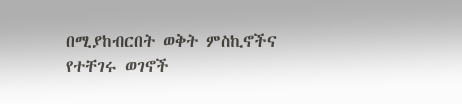በሚያከብርበት ወቅት ምስኪኖችና የተቸገሩ ወገኖች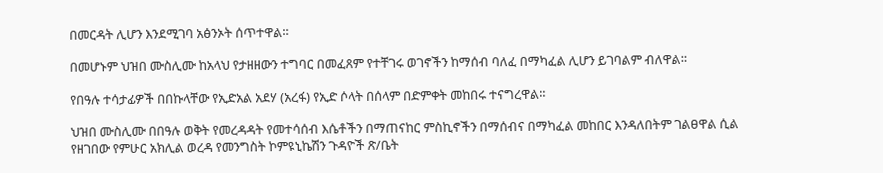በመርዳት ሊሆን እንደሚገባ አፅንኦት ሰጥተዋል።

በመሆኑም ህዝበ ሙስሊሙ ከአላህ የታዘዘውን ተግባር በመፈጸም የተቸገሩ ወገኖችን ከማሰብ ባለፈ በማካፈል ሊሆን ይገባልም ብለዋል።

የበዓሉ ተሳታፊዎች በበኩላቸው የኢድአል አደሃ (አረፋ) የኢድ ሶላት በሰላም በድምቀት መከበሩ ተናግረዋል።

ህዝበ ሙስሊሙ በበዓሉ ወቅት የመረዳዳት የመተሳሰብ እሴቶችን በማጠናከር ምስኪኖችን በማሰብና በማካፈል መከበር እንዳለበትም ገልፀዋል ሲል የዘገበው የምሁር አክሊል ወረዳ የመንግስት ኮምዩኒኬሽን ጉዳዮች ጽ/ቤት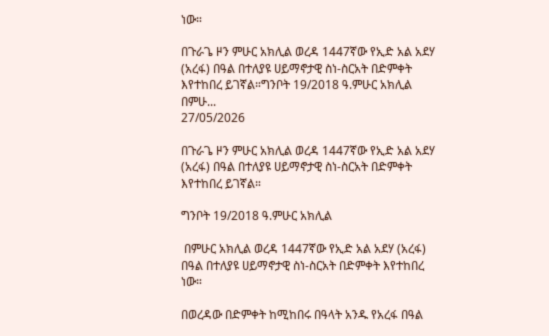ነው።

በጉራጌ ዞን ምሁር አክሊል ወረዳ 1447ኛው የኢድ አል አደሃ (አረፋ) በዓል በተለያዩ ሀይማኖታዊ ስነ-ስርአት በድምቀት እየተከበረ ይገኛል።ግንቦት 19/2018 ዓ.ምሁር አክሊል በምሁ...
27/05/2026

በጉራጌ ዞን ምሁር አክሊል ወረዳ 1447ኛው የኢድ አል አደሃ (አረፋ) በዓል በተለያዩ ሀይማኖታዊ ስነ-ስርአት በድምቀት እየተከበረ ይገኛል።

ግንቦት 19/2018 ዓ.ምሁር አክሊል

 በምሁር አክሊል ወረዳ 1447ኛው የኢድ አል አደሃ (አረፋ) በዓል በተለያዩ ሀይማኖታዊ ስነ-ስርአት በድምቀት እየተከበረ ነው።

በወረዳው በድምቀት ከሚከበሩ በዓላት አንዱ የአረፋ በዓል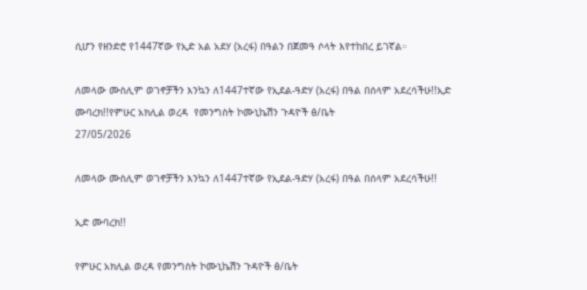ሲሆን የዘንድሮ የ1447ኛው የኢድ አል አደሃ (አረፋ) በዓልን በጀመዓ ሶላት እየተከበረ ይገኛል።

ለመላው ሙስሊም ወገኖቻችን እንኳን ለ1447ተኛው የኢደል-ዓድሃ (አረፋ) በዓል በሰላም አደረሳችሁ!!ኢድ ሙባረክ!!የምሁር አክሊል ወረዳ  የመንግስት ኮሙኒኬሽን ጉዳዮች ፅ/ቤት
27/05/2026

ለመላው ሙስሊም ወገኖቻችን እንኳን ለ1447ተኛው የኢደል-ዓድሃ (አረፋ) በዓል በሰላም አደረሳችሁ!!

ኢድ ሙባረክ!!

የምሁር አክሊል ወረዳ የመንግስት ኮሙኒኬሽን ጉዳዮች ፅ/ቤት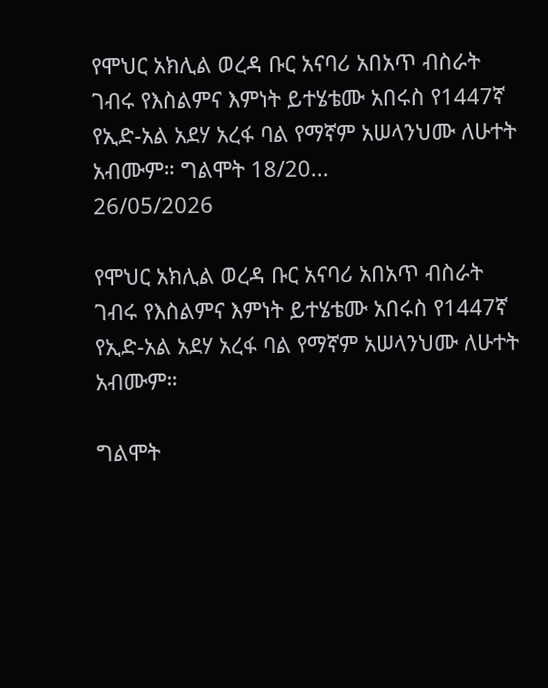የሞህር አክሊል ወረዳ ቡር አናባሪ አበአጥ ብስራት ገብሩ የእስልምና እምነት ይተሄቴሙ አበሩስ የ1447ኛ የኢድ-አል አደሃ አረፋ ባል የማኛም አሠላንህሙ ለሁተት አብሙም። ግልሞት 18/20...
26/05/2026

የሞህር አክሊል ወረዳ ቡር አናባሪ አበአጥ ብስራት ገብሩ የእስልምና እምነት ይተሄቴሙ አበሩስ የ1447ኛ የኢድ-አል አደሃ አረፋ ባል የማኛም አሠላንህሙ ለሁተት አብሙም።

ግልሞት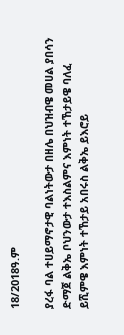18/2018ዓ.ም

ያረፋ ባል ተሀይማኖታዊ ባልነትውታ በዘሌ በህዝብዌ መሀል ያበሳን ድማጀ ልቅኤ ቦህንውታ ተእስልምና እምነት ተኸታይዌ ባለፈ ይሺምዌ እምነት ተኸታይ አበሩስ ልቅኤ ይእሮይ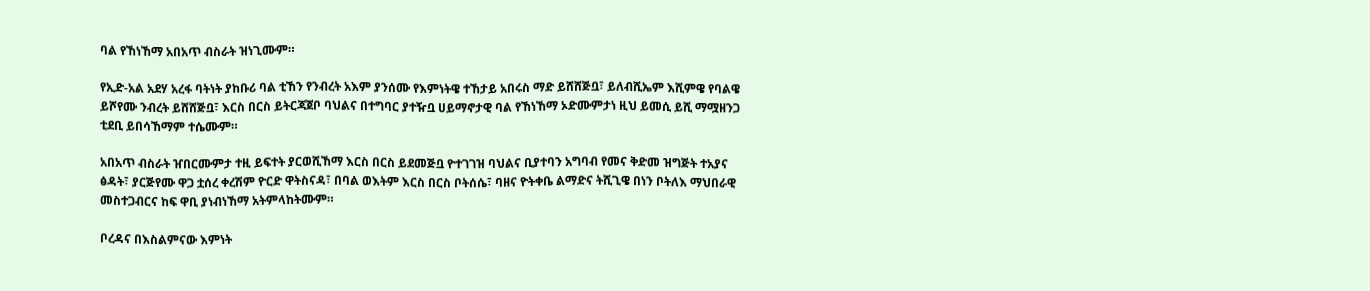ባል የኸነኸማ አበአጥ ብስራት ዝነጊሙም።

የኢድ-አል አደሃ አረፋ ባትነት ያከቡሪ ባል ቲኸን የንብረት አእም ያንሰሙ የእምነትዌ ተኸታይ አበሩስ ማድ ይሸሸጅቧ፣ ይለብሺኤም እሺምዌ የባልዌ ይሾየሙ ንብረት ይሸሸጅቧ፣ እርስ በርስ ይትርጃጀቦ ባህልና በተግባር ያተዥቧ ሀይማኖታዊ ባል የኸነኸማ ኦድሙምታነ ዚህ ይመሲ ይሺ ማሟዘንጋ ቲደቢ ይበሳኸማም ተሴሙም።

አበአጥ ብስራት ዠበርሙምታ ተዚ ይፍተት ያርወሺኸማ እርስ በርስ ይደመጅቧ ዮተገገዝ ባህልና ቢያተባን አግባብ የመና ቅድመ ዝግጅት ተአያና ፅዳት፣ ያርጅየሙ ዋጋ ቷሰረ ቀረሽም ዮርድ ዋትስናዳ፣ በባል ወእትም እርስ በርስ ቦትሰሴ፣ ባዘና ዮትቀቤ ልማድና ትሺጊዌ በነን ቦትለእ ማህበራዊ መስተጋብርና ከፍ ዋቢ ያነብነኸማ አትምላከትሙም።

ቦረዳና በእስልምናው እምነት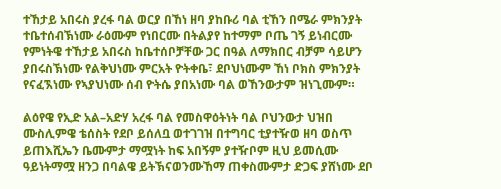ተኸታይ አበሩስ ያረፋ ባል ወርያ በኸነ ዘባ ያከቡሪ ባል ቲኸን በሜራ ምክንያት ተቤተሰብኽነሙ ራዕሙም የነበርሙ በትልያየ ከተማም ቦጤ ገኝ ይነብርሙ የምነትዌ ተኸታይ አበሩስ ከቤተሰቦቻቸው ጋር በዓል ለማክበር ብቻም ሳይሆን ያበሩስኽነሙ የልቅህነሙ ምርአት ዮትቀቤ፣ ደቦህነሙም ኸነ ቦክስ ምክንያት የናፈኧነሙ የኣያህነሙ ሰብ ዮትሴ ያበአነሙ ባል ወኸንውታም ዝነጊሙም።

ልዕየዌ የኢድ አል–አድሃ አረፋ ባል የመስዋዕትነት ባል ቦህንውታ ህዝበ ሙስሊምዌ ቴሰስት የደቦ ይሰለቧ ወተገገዝ በተግባር ቲያተዥወ ዘባ ወስጥ ይጠእሺኤን ቤሙምታ ማሟነት ከፍ አበኝም ያተዥቦም ዚህ ይመሲሙ ዓይነትማሟ ዘንጋ በባልዌ ይትኽናወንሙኸማ ጠቀስሙምታ ድጋፍ ያሸነሙ ደቦ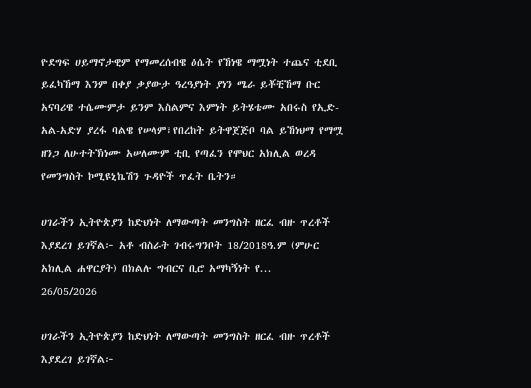ዮደግፍ ሀይማኖታዊም የማመረሰብዌ ዕሴት የኸነዌ ማሟነት ተጨና ቲደቢ ይፈካኸማ እንም በቀያ ቃያውታ ዓረዓያነት ያነን ሜራ ይቾቺኸማ ቡር አናባሪዌ ተሴሙምታ ይንም እስልምና እምነት ይትሄቴሙ አበሩስ የኢድ-አል-አድሃ ያረፋ ባልዌ የሠላም፣የበረከት ይትዋጀጅቦ ባል ይኸነህማ የማሟ ዘንጋ ለሁተትኽነሙ አሠለሙም ቲቢ የጣፈን የሞህር አክሊል ወረዳ የመንግስት ኮሚዩኒኬሽን ጉዳዮች ጥፈት ቤትን።

ሀገራችን ኢትዮጵያን ከድህነት ለማውጣት መንግስት ዘርፈ ብዙ ጥረቶች እያደረገ ይገኛል፦ አቶ ብስራት ገብሩግንቦት 18/2018ዓ.ም (ምሁር አክሊል ሐዋርያት) በክልሉ ግብርና ቢሮ አማካኝነት የ...
26/05/2026

ሀገራችን ኢትዮጵያን ከድህነት ለማውጣት መንግስት ዘርፈ ብዙ ጥረቶች እያደረገ ይገኛል፦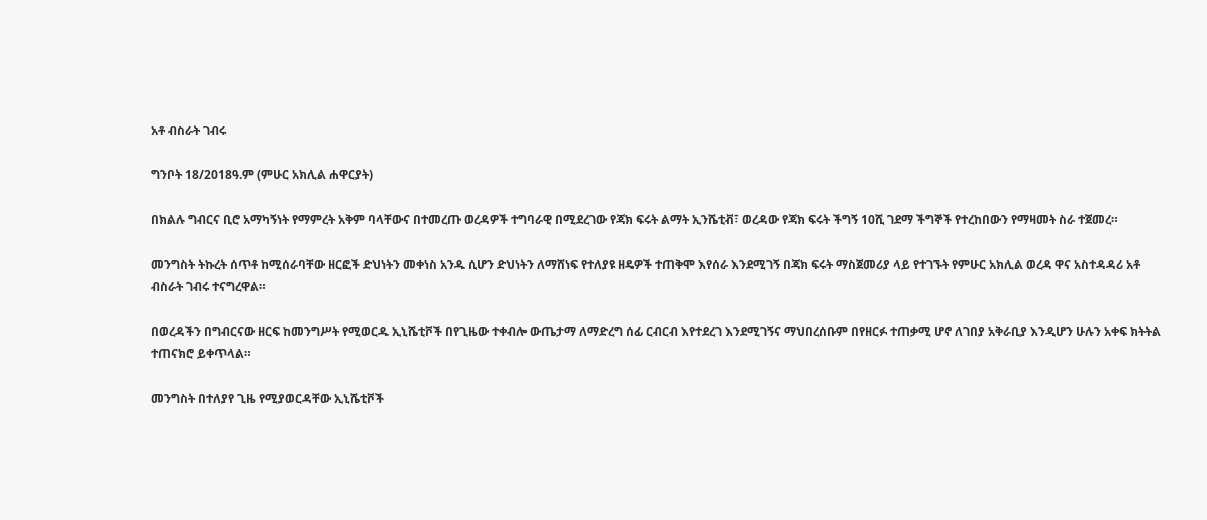አቶ ብስራት ገብሩ

ግንቦት 18/2018ዓ.ም (ምሁር አክሊል ሐዋርያት)

በክልሉ ግብርና ቢሮ አማካኝነት የማምረት አቅም ባላቸውና በተመረጡ ወረዳዎች ተግባራዊ በሚደረገው የጃክ ፍሩት ልማት ኢንሼቲቭ፣ ወረዳው የጃክ ፍሩት ችግኝ 10ሺ ገደማ ችግኞች የተረከበውን የማዛመት ስራ ተጀመረ።

መንግስት ትኩረት ሰጥቶ ከሚሰራባቸው ዘርፎች ድህነትን መቀነስ አንዱ ሲሆን ድህነትን ለማሸነፍ የተለያዩ ዘዴዎች ተጠቅሞ እየሰራ እንደሚገኝ በጃክ ፍሩት ማስጀመሪያ ላይ የተገኙት የምሁር አክሊል ወረዳ ዋና አስተዳዳሪ አቶ ብስራት ገብሩ ተናግረዋል።

በወረዳችን በግብርናው ዘርፍ ከመንግሥት የሚወርዱ ኢኒሼቲቮች በየጊዜው ተቀብሎ ውጤታማ ለማድረግ ሰፊ ርብርብ እየተደረገ እንደሚገኝና ማህበረሰቡም በየዘርፉ ተጠቃሚ ሆኖ ለገበያ አቅራቢያ እንዲሆን ሁሉን አቀፍ ክትትል ተጠናክሮ ይቀጥላል።

መንግስት በተለያየ ጊዜ የሚያወርዳቸው ኢኒሼቲቮች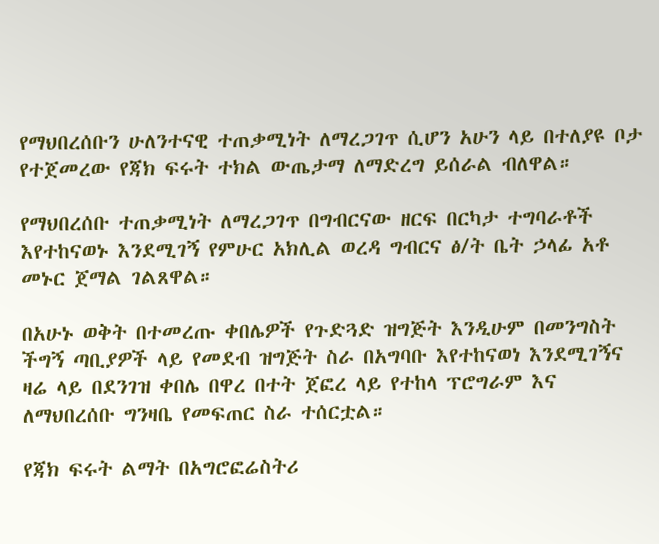የማህበረሰቡን ሁለንተናዊ ተጠቃሚነት ለማረጋገጥ ሲሆን አሁን ላይ በተለያዩ ቦታ የተጀመረው የጃክ ፍሩት ተክል ውጤታማ ለማድረግ ይሰራል ብለዋል።

የማህበረሰቡ ተጠቃሚነት ለማረጋገጥ በግብርናው ዘርፍ በርካታ ተግባራቶች እየተከናወኑ እንደሚገኝ የምሁር አክሊል ወረዳ ግብርና ፅ/ት ቤት ኃላፊ አቶ መኑር ጀማል ገልጸዋል።

በአሁኑ ወቅት በተመረጡ ቀበሌዎች የጉድጓድ ዝግጅት እንዲሁም በመንግስት ችግኝ ጣቢያዎች ላይ የመደብ ዝግጅት ስራ በአግባቡ እየተከናወነ እንደሚገኝና ዛሬ ላይ በደንገዝ ቀበሌ በዋረ በተት ጀፎረ ላይ የተከላ ፕሮግራም እና ለማህበረሰቡ ግንዛቤ የመፍጠር ስራ ተሰርቷል።

የጃክ ፍሩት ልማት በአግሮፎሬስትሪ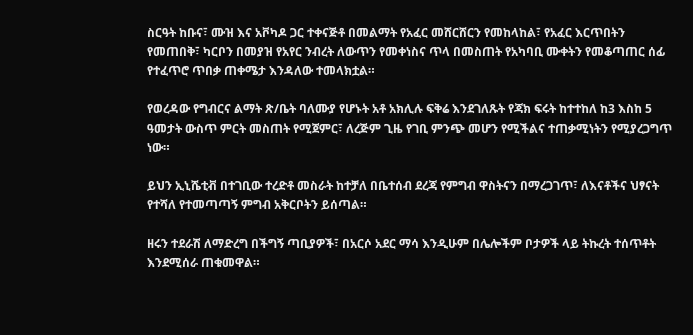ስርዓት ከቡና፣ ሙዝ እና አቮካዶ ጋር ተቀናጅቶ በመልማት የአፈር መሸርሸርን የመከላከል፣ የአፈር እርጥበትን የመጠበቅ፣ ካርቦን በመያዝ የአየር ንብረት ለውጥን የመቀነስና ጥላ በመስጠት የአካባቢ ሙቀትን የመቆጣጠር ሰፊ የተፈጥሮ ጥበቃ ጠቀሜታ እንዳለው ተመላክቷል።

የወረዳው የግብርና ልማት ጽ/ቤት ባለሙያ የሆኑት አቶ አክሊሉ ፍቅሬ እንደገለጹት የጃክ ፍሩት ከተተከለ ከ3 እስከ 5 ዓመታት ውስጥ ምርት መስጠት የሚጀምር፣ ለረጅም ጊዜ የገቢ ምንጭ መሆን የሚችልና ተጠቃሚነትን የሚያረጋግጥ ነው።

ይህን ኢኒሼቲቭ በተገቢው ተረድቶ መስራት ከተቻለ በቤተሰብ ደረጃ የምግብ ዋስትናን በማረጋገጥ፣ ለእናቶችና ህፃናት የተሻለ የተመጣጣኝ ምግብ አቅርቦትን ይሰጣል።

ዘሩን ተደራሽ ለማድረግ በችግኝ ጣቢያዎች፣ በአርሶ አደር ማሳ እንዲሁም በሌሎችም ቦታዎች ላይ ትኩረት ተሰጥቶት እንደሚሰራ ጠቁመዋል።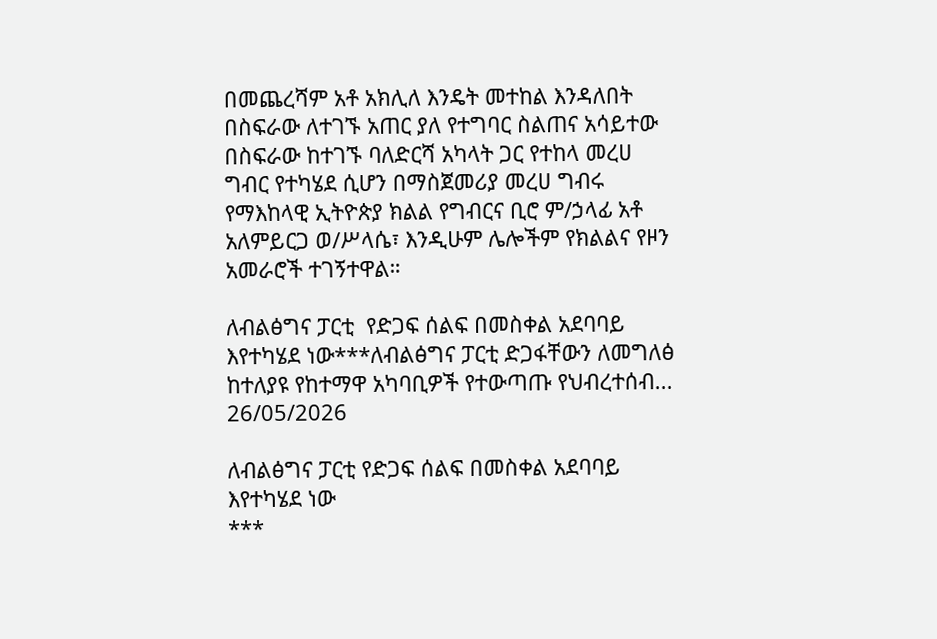በመጨረሻም አቶ አክሊለ እንዴት መተከል እንዳለበት በስፍራው ለተገኙ አጠር ያለ የተግባር ስልጠና አሳይተው በስፍራው ከተገኙ ባለድርሻ አካላት ጋር የተከላ መረሀ ግብር የተካሄደ ሲሆን በማስጀመሪያ መረሀ ግብሩ የማእከላዊ ኢትዮጵያ ክልል የግብርና ቢሮ ም/ኃላፊ አቶ አለምይርጋ ወ/ሥላሴ፣ እንዲሁም ሌሎችም የክልልና የዞን አመራሮች ተገኝተዋል።

ለብልፅግና ፓርቲ  የድጋፍ ሰልፍ በመስቀል አደባባይ እየተካሄደ ነው***ለብልፅግና ፓርቲ ድጋፋቸውን ለመግለፅ ከተለያዩ የከተማዋ አካባቢዎች የተውጣጡ የህብረተሰብ...
26/05/2026

ለብልፅግና ፓርቲ የድጋፍ ሰልፍ በመስቀል አደባባይ እየተካሄደ ነው
***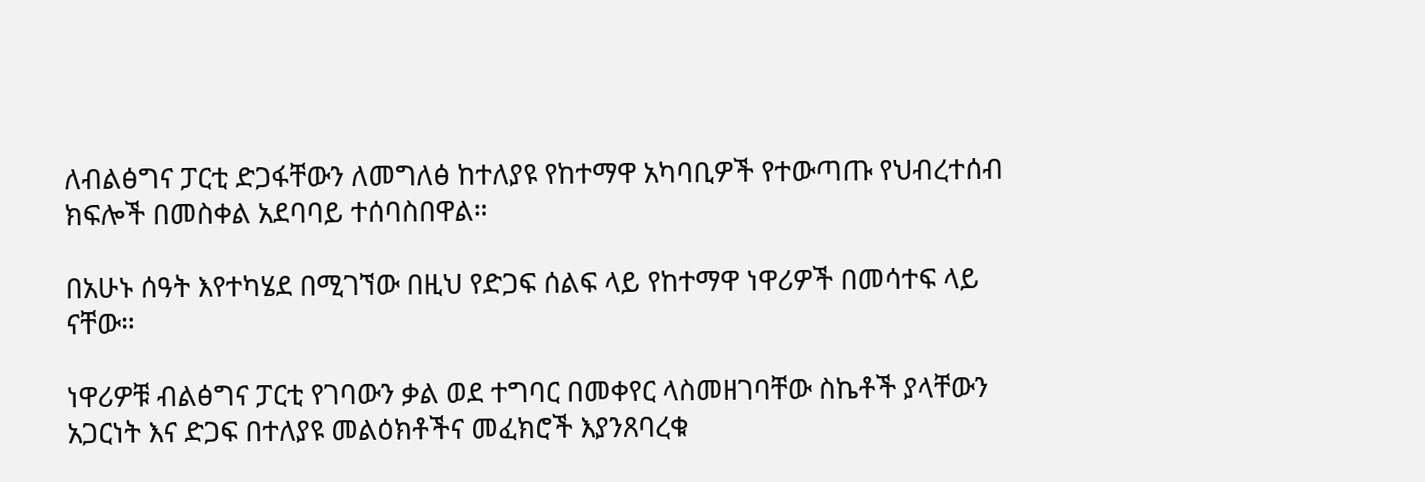ለብልፅግና ፓርቲ ድጋፋቸውን ለመግለፅ ከተለያዩ የከተማዋ አካባቢዎች የተውጣጡ የህብረተሰብ ክፍሎች በመስቀል አደባባይ ተሰባስበዋል።

በአሁኑ ሰዓት እየተካሄደ በሚገኘው በዚህ የድጋፍ ሰልፍ ላይ የከተማዋ ነዋሪዎች በመሳተፍ ላይ ናቸው።

ነዋሪዎቹ ብልፅግና ፓርቲ የገባውን ቃል ወደ ተግባር በመቀየር ላስመዘገባቸው ስኬቶች ያላቸውን አጋርነት እና ድጋፍ በተለያዩ መልዕክቶችና መፈክሮች እያንጸባረቁ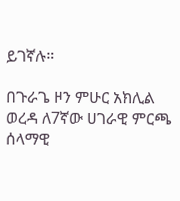ይገኛሉ።

በጉራጌ ዞን ምሁር አክሊል ወረዳ ለ7ኛው ሀገራዊ ምርጫ ሰላማዊ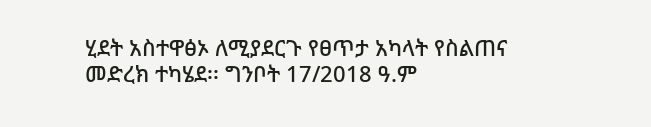ሂደት አስተዋፅኦ ለሚያደርጉ የፀጥታ አካላት የስልጠና መድረክ ተካሄደ፡፡ ግንቦት 17/2018 ዓ.ም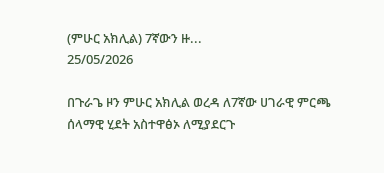(ምሁር አክሊል) 7ኛውን ዙ...
25/05/2026

በጉራጌ ዞን ምሁር አክሊል ወረዳ ለ7ኛው ሀገራዊ ምርጫ ሰላማዊ ሂደት አስተዋፅኦ ለሚያደርጉ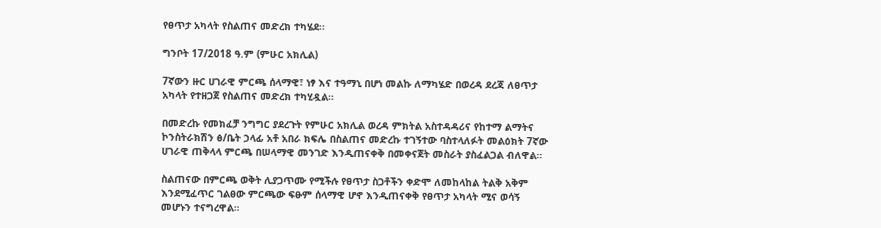የፀጥታ አካላት የስልጠና መድረክ ተካሄደ፡፡

ግንቦት 17/2018 ዓ.ም (ምሁር አክሊል)

7ኛውን ዙር ሀገራዊ ምርጫ ሰላማዊ፣ ነፃ እና ተዓማኒ በሆነ መልኩ ለማካሄድ በወረዳ ደረጃ ለፀጥታ አካላት የተዘጋጀ የስልጠና መድረክ ተካሂዷል።

በመድረኩ የመክፈቻ ንግግር ያደረጉት የምሁር አክሊል ወረዳ ምክትል አስተዳዳሪና የከተማ ልማትና ኮንስትራክሽን ፅ/ቤት ኃላፊ አቶ አበራ ክፍሌ በስልጠና መድረኩ ተገኝተው ባስተላለፉት መልዕክት 7ኛው ሀገራዊ ጠቅላላ ምርጫ በሠላማዊ መንገድ እንዲጠናቀቅ በመቀናጀት መስራት ያስፈልጋል ብለዋል።

ስልጠናው በምርጫ ወቅት ሊያጋጥሙ የሚችሉ የፀጥታ ስጋቶችን ቀድሞ ለመከላከል ትልቅ አቅም እንደሚፈጥር ገልፀው ምርጫው ፍፁም ሰላማዊ ሆኖ እንዲጠናቀቅ የፀጥታ አካላት ሚና ወሳኝ መሆኑን ተናግረዋል።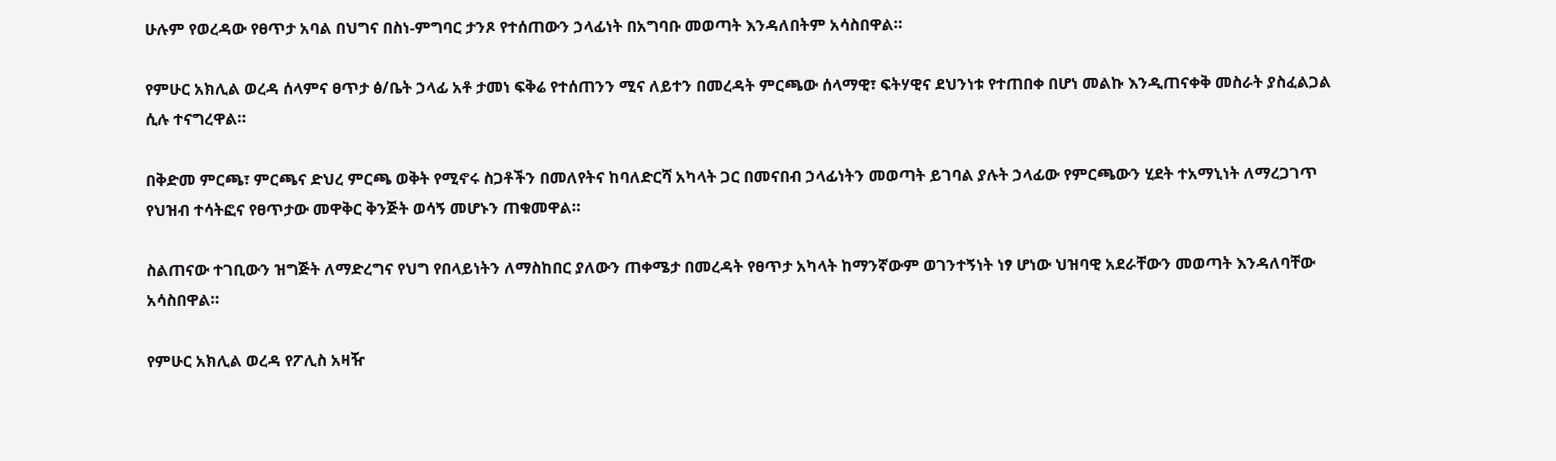ሁሉም የወረዳው የፀጥታ አባል በህግና በስነ-ምግባር ታንጾ የተሰጠውን ኃላፊነት በአግባቡ መወጣት እንዳለበትም አሳስበዋል።

የምሁር አክሊል ወረዳ ሰላምና ፀጥታ ፅ/ቤት ኃላፊ አቶ ታመነ ፍቅሬ የተሰጠንን ሚና ለይተን በመረዳት ምርጫው ሰላማዊ፣ ፍትሃዊና ደህንነቱ የተጠበቀ በሆነ መልኩ እንዲጠናቀቅ መስራት ያስፈልጋል ሲሉ ተናግረዋል።

በቅድመ ምርጫ፣ ምርጫና ድህረ ምርጫ ወቅት የሚኖሩ ስጋቶችን በመለየትና ከባለድርሻ አካላት ጋር በመናበብ ኃላፊነትን መወጣት ይገባል ያሉት ኃላፊው የምርጫውን ሂደት ተአማኒነት ለማረጋገጥ የህዝብ ተሳትፎና የፀጥታው መዋቅር ቅንጅት ወሳኝ መሆኑን ጠቁመዋል።

ስልጠናው ተገቢውን ዝግጅት ለማድረግና የህግ የበላይነትን ለማስከበር ያለውን ጠቀሜታ በመረዳት የፀጥታ አካላት ከማንኛውም ወገንተኝነት ነፃ ሆነው ህዝባዊ አደራቸውን መወጣት እንዳለባቸው አሳስበዋል።

የምሁር አክሊል ወረዳ የፖሊስ አዛዥ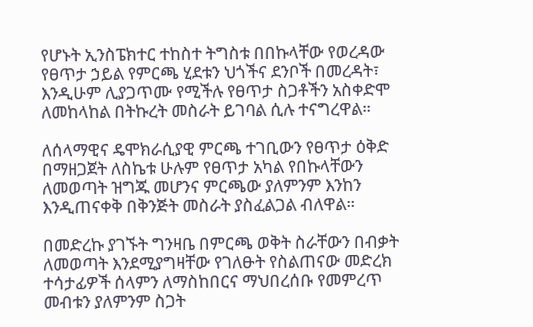የሆኑት ኢንስፔክተር ተከስተ ትግስቱ በበኩላቸው የወረዳው የፀጥታ ኃይል የምርጫ ሂደቱን ህጎችና ደንቦች በመረዳት፣ እንዲሁም ሊያጋጥሙ የሚችሉ የፀጥታ ስጋቶችን አስቀድሞ ለመከላከል በትኩረት መስራት ይገባል ሲሉ ተናግረዋል።

ለሰላማዊና ዴሞክራሲያዊ ምርጫ ተገቢውን የፀጥታ ዕቅድ በማዘጋጀት ለስኬቱ ሁሉም የፀጥታ አካል የበኩላቸውን ለመወጣት ዝግጁ መሆንና ምርጫው ያለምንም እንከን እንዲጠናቀቅ በቅንጅት መስራት ያስፈልጋል ብለዋል።

በመድረኩ ያገኙት ግንዛቤ በምርጫ ወቅት ስራቸውን በብቃት ለመወጣት እንደሚያግዛቸው የገለፁት የስልጠናው መድረክ ተሳታፊዎች ሰላምን ለማስከበርና ማህበረሰቡ የመምረጥ መብቱን ያለምንም ስጋት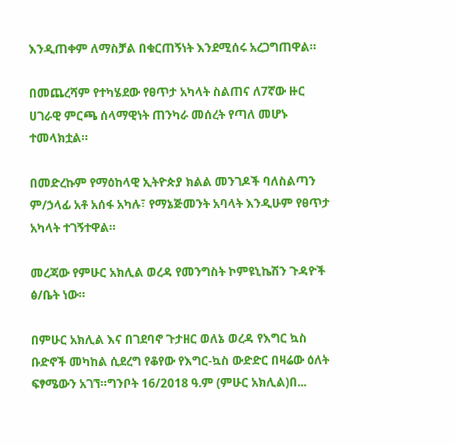እንዲጠቀም ለማስቻል በቁርጠኝነት እንደሚሰሩ አረጋግጠዋል።

በመጨረሻም የተካሄደው የፀጥታ አካላት ስልጠና ለ7ኛው ዙር ሀገራዊ ምርጫ ሰላማዊነት ጠንካራ መሰረት የጣለ መሆኑ ተመላክቷል።

በመድረኩም የማዕከላዊ ኢትዮጵያ ክልል መንገዶች ባለስልጣን ም/ኃላፊ አቶ አሰፋ አካሉ፣ የማኔጅመንት አባላት እንዲሁም የፀጥታ አካላት ተገኝተዋል።

መረጃው የምሁር አክሊል ወረዳ የመንግስት ኮምዩኒኬሽን ጉዳዮች ፅ/ቤት ነው።

በምሁር አክሊል እና በገደባኖ ጉታዘር ወለኔ ወረዳ የእግር ኳስ ቡድኖች መካከል ሲደረግ የቆየው የእግር-ኳስ ውድድር በዛሬው ዕለት ፍፃሜውን አገኘ።ግንቦት 16/2018 ዓ.ም (ምሁር አክሊል)በ...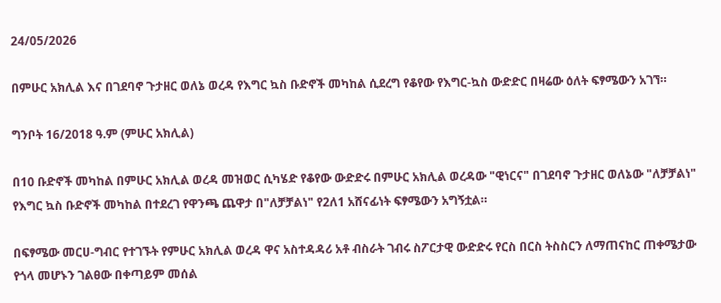24/05/2026

በምሁር አክሊል እና በገደባኖ ጉታዘር ወለኔ ወረዳ የእግር ኳስ ቡድኖች መካከል ሲደረግ የቆየው የእግር-ኳስ ውድድር በዛሬው ዕለት ፍፃሜውን አገኘ።

ግንቦት 16/2018 ዓ.ም (ምሁር አክሊል)

በ10 ቡድኖች መካከል በምሁር አክሊል ወረዳ መዝወር ሲካሄድ የቆየው ውድድሩ በምሁር አክሊል ወረዳው "ዊነርና" በገደባኖ ጉታዘር ወለኔው "ለቻቻልነ" የእግር ኳስ ቡድኖች መካከል በተደረገ የዋንጫ ጨዋታ በ"ለቻቻልነ" የ2ለ1 አሸናፊነት ፍፃሜውን አግኝቷል።

በፍፃሜው መርሀ-ግብር የተገኙት የምሁር አክሊል ወረዳ ዋና አስተዳዳሪ አቶ ብስራት ገብሩ ስፖርታዊ ውድድሩ የርስ በርስ ትስስርን ለማጠናከር ጠቀሜታው የጎላ መሆኑን ገልፀው በቀጣይም መሰል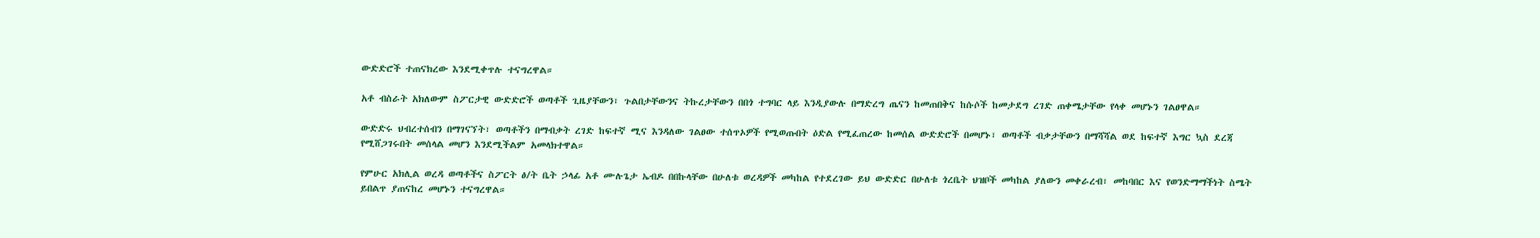ውድድሮች ተጠናክረው እንደሚቀጥሉ ተናግረዋል።

አቶ ብስራት አክለውም ስፖርታዊ ውድድሮች ወጣቶች ጊዜያቸውን፣ ጉልበታቸውንና ትኩረታቸውን በበጎ ተግባር ላይ እንዲያውሉ በማድረግ ጤናን ከመጠበቅና ከሱሶች ከመታደግ ረገድ ጠቀሜታቸው የላቀ መሆኑን ገልፀዋል።

ውድድሩ ህብረተሰብን በማገናኘት፣ ወጣቶችን በማብቃት ረገድ ከፍተኛ ሚና እንዳለው ገልፀው ተሰጥኦዎች የሚወጡበት ዕድል የሚፈጠረው ከመሰል ውድድሮች በመሆኑ፣ ወጣቶች ብቃታቸውን በማሻሻል ወደ ከፍተኛ እግር ኳስ ደረጃ የሚሸጋገሩበት መሰላል መሆን እንደሚችልም አመላክተዋል።

የምሁር አክሊል ወረዳ ወጣቶችና ስፖርት ፅ/ት ቤት ኃላፊ አቶ ሙሉጌታ ኤብዶ በበኩላቸው በሁለቱ ወረዳዎች መካከል የተደረገው ይህ ውድድር በሁለቱ ጎረቤት ህዝቦች መካከል ያለውን መቀራረብ፣ መከባበር እና የወንድማማችነት ስሜት ይበልጥ ያጠናከረ መሆኑን ተናግረዋል።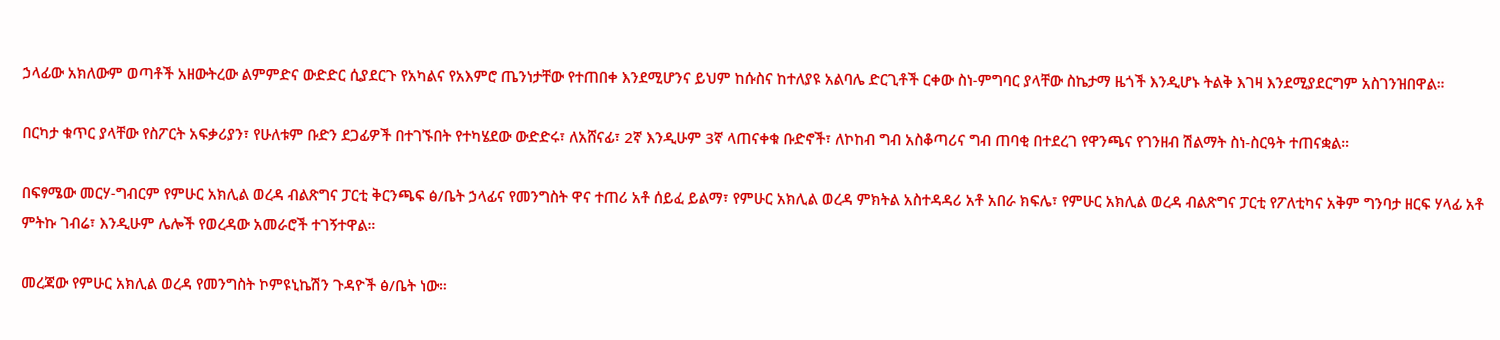ኃላፊው አክለውም ወጣቶች አዘውትረው ልምምድና ውድድር ሲያደርጉ የአካልና የአእምሮ ጤንነታቸው የተጠበቀ እንደሚሆንና ይህም ከሱስና ከተለያዩ አልባሌ ድርጊቶች ርቀው ስነ-ምግባር ያላቸው ስኬታማ ዜጎች እንዲሆኑ ትልቅ እገዛ እንደሚያደርግም አስገንዝበዋል።

በርካታ ቁጥር ያላቸው የስፖርት አፍቃሪያን፣ የሁለቱም ቡድን ደጋፊዎች በተገኙበት የተካሄደው ውድድሩ፣ ለአሸናፊ፣ 2ኛ እንዲሁም 3ኛ ላጠናቀቁ ቡድኖች፣ ለኮከብ ግብ አስቆጣሪና ግብ ጠባቂ በተደረገ የዋንጫና የገንዘብ ሽልማት ስነ-ስርዓት ተጠናቋል።

በፍፃሜው መርሃ-ግብርም የምሁር አክሊል ወረዳ ብልጽግና ፓርቲ ቅርንጫፍ ፅ/ቤት ኃላፊና የመንግስት ዋና ተጠሪ አቶ ሰይፈ ይልማ፣ የምሁር አክሊል ወረዳ ምክትል አስተዳዳሪ አቶ አበራ ክፍሌ፣ የምሁር አክሊል ወረዳ ብልጽግና ፓርቲ የፖለቲካና አቅም ግንባታ ዘርፍ ሃላፊ አቶ ምትኩ ገብሬ፣ እንዲሁም ሌሎች የወረዳው አመራሮች ተገኝተዋል።

መረጃው የምሁር አክሊል ወረዳ የመንግስት ኮምዩኒኬሽን ጉዳዮች ፅ/ቤት ነው።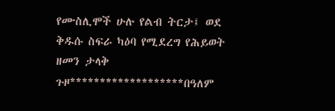የሙስሊሞች ሁሉ የልብ ትርታ፤ ወደ ቅዱሱ ስፍራ ካዕባ የሚደረግ የሕይወት ዘመን ታላቅ ጉዞ*******************በዓለም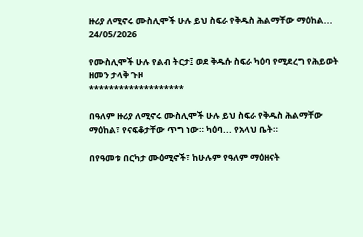ዙሪያ ለሚኖሩ ሙስሊሞች ሁሉ ይህ ስፍራ የቅዱስ ሕልማቸው ማዕከል...
24/05/2026

የሙስሊሞች ሁሉ የልብ ትርታ፤ ወደ ቅዱሱ ስፍራ ካዕባ የሚደረግ የሕይወት ዘመን ታላቅ ጉዞ
*******************

በዓለም ዙሪያ ለሚኖሩ ሙስሊሞች ሁሉ ይህ ስፍራ የቅዱስ ሕልማቸው ማዕከል፣ የናፍቆታቸው ጥግ ነው። ካዕባ... የአላህ ቤት።

በየዓመቱ በርካታ ሙዕሚኖች፣ ከሁሉም የዓለም ማዕዘናት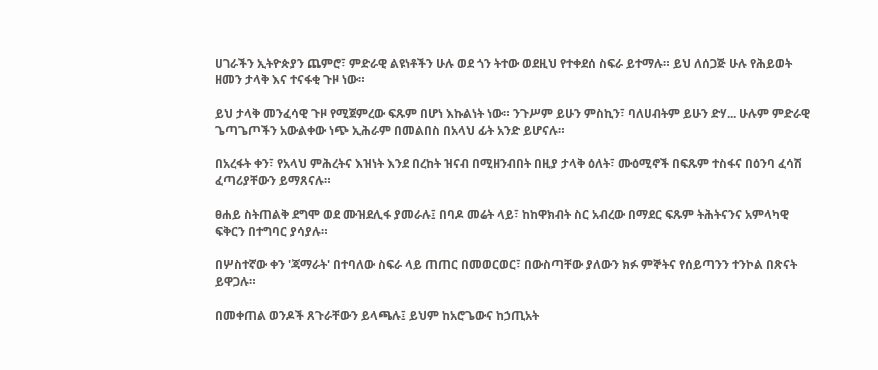ሀገራችን ኢትዮጵያን ጨምሮ፣ ምድራዊ ልዩነቶችን ሁሉ ወደ ጎን ትተው ወደዚህ የተቀደሰ ስፍራ ይተማሉ። ይህ ለሰጋጅ ሁሉ የሕይወት ዘመን ታላቅ እና ተናፋቂ ጉዞ ነው።

ይህ ታላቅ መንፈሳዊ ጉዞ የሚጀምረው ፍጹም በሆነ እኩልነት ነው። ንጉሥም ይሁን ምስኪን፣ ባለሀብትም ይሁን ድሃ... ሁሉም ምድራዊ ጌጣጌጦችን አውልቀው ነጭ ኢሕራም በመልበስ በአላህ ፊት አንድ ይሆናሉ።

በአረፋት ቀን፣ የአላህ ምሕረትና እዝነት እንደ በረከት ዝናብ በሚዘንብበት በዚያ ታላቅ ዕለት፣ ሙዕሚኖች በፍጹም ተስፋና በዕንባ ፈሳሽ ፈጣሪያቸውን ይማጸናሉ።

ፀሐይ ስትጠልቅ ደግሞ ወደ ሙዝደሊፋ ያመራሉ፤ በባዶ መሬት ላይ፣ ከከዋክብት ስር አብረው በማደር ፍጹም ትሕትናንና አምላካዊ ፍቅርን በተግባር ያሳያሉ።

በሦስተኛው ቀን 'ጃማራት' በተባለው ስፍራ ላይ ጠጠር በመወርወር፣ በውስጣቸው ያለውን ክፉ ምኞትና የሰይጣንን ተንኮል በጽናት ይዋጋሉ።

በመቀጠል ወንዶች ጸጉራቸውን ይላጫሉ፤ ይህም ከአሮጌውና ከኃጢአት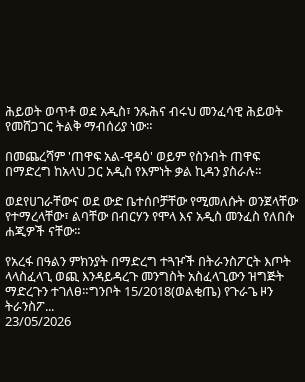ሕይወት ወጥቶ ወደ አዲስ፣ ንጹሕና ብሩህ መንፈሳዊ ሕይወት የመሸጋገር ትልቅ ማብሰሪያ ነው።

በመጨረሻም 'ጠዋፍ አል-ዊዳዕ' ወይም የስንብት ጠዋፍ በማድረግ ከአላህ ጋር አዲስ የእምነት ቃል ኪዳን ያስራሉ።

ወደየሀገራቸውና ወደ ውድ ቤተሰቦቻቸው የሚመለሱት ወንጀላቸው የተማረላቸው፣ ልባቸው በብርሃን የሞላ እና አዲስ መንፈስ የለበሱ ሐጂዎች ናቸው።

የአረፋ በዓልን ምክንያት በማድረግ ተጓዦች በትራንስፖርት እጦት ላላስፈላጊ ወጪ እንዳይዳረጉ መንግስት አስፈላጊውን ዝግጅት ማድረጉን ተገለፀ።ግንቦት 15/2018(ወልቂጤ) የጉራጌ ዞን ትራንስፖ...
23/05/2026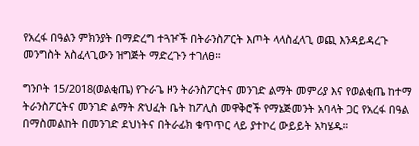የአረፋ በዓልን ምክንያት በማድረግ ተጓዦች በትራንስፖርት እጦት ላላስፈላጊ ወጪ እንዳይዳረጉ መንግስት አስፈላጊውን ዝግጅት ማድረጉን ተገለፀ።

ግንቦት 15/2018(ወልቂጤ) የጉራጌ ዞን ትራንስፖርትና መንገድ ልማት መምሪያ እና የወልቂጤ ከተማ ትራንስፖርትና መንገድ ልማት ጽህፈት ቤት ከፖሊስ መዋቅሮች የማኔጅመንት አባላት ጋር የአረፋ በዓል በማስመልከት በመንገድ ደህነትና በትራፊክ ቁጥጥር ላይ ያተኮረ ውይይት አካሄዱ።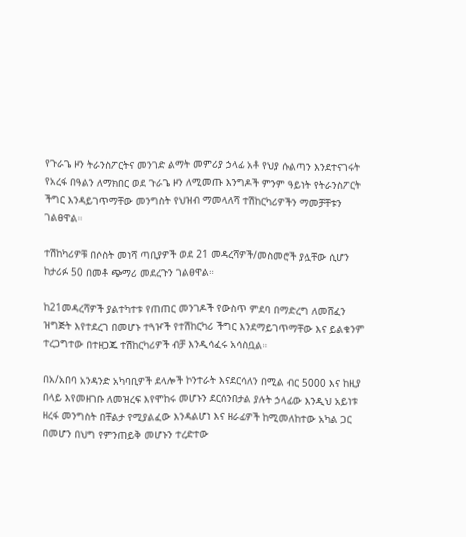የጉራጌ ዞን ትራንስፖርትና መንገድ ልማት መምሪያ ኃላፊ አቶ የህያ ሱልጣን እንደተናገሩት የአረፋ በዓልን ለማክበር ወደ ጉራጌ ዞን ለሚመጡ እንግዶች ምንም ዓይነት የትራንስፖርት ችግር እንዳይገጥማቸው መንግስት የህዝብ ማመላለሻ ተሽከርካሪዎችን ማመቻቸቱን ገልፀዋል።

ተሽከካሪዎቹ በሶስት መነሻ ጣቢያዎች ወደ 21 መዳረሻዎች/መስመሮች ያሏቸው ሲሆን ከታሪፉ 50 በመቶ ጭማሪ መደረጉን ገልፀዋል።

ከ21መዳረሻዎች ያልተካተቱ የጠጠር መንገዶች የውስጥ ምደባ በማድረግ ለመሸፈን ዝግጅት እየተደረገ በመሆኑ ተጓዦች የተሽከርካሪ ችግር እንደማይገጥማቸው እና ይልቁንም ተረጋግተው በተዘጋጁ ተሽከርካሪዎች ብቻ እንዲሳፈሩ አሳስቧል።

በአ/አበባ አንዳንድ አካባቢዎች ደላሎች ኮንተራት እናደርሳለን በሚል ብር 5000 እና ከዚያ በላይ እየመዘገቡ ለመዝረፍ እየሞከሩ መሆኑን ደርሰንበታል ያሉት ኃላፊው እንዲህ አይነቱ ዘረፋ መንግስት በቸልታ የሚያልፈው እንዳልሆነ እና ዘራፊዎች ከሚመለከተው አካል ጋር በመሆን በህግ የምንጠይቅ መሆኑን ተረድተው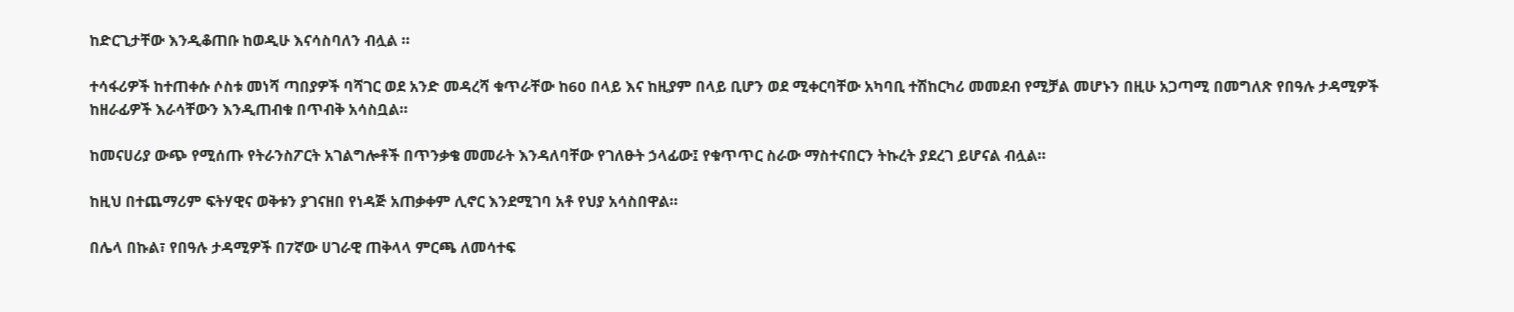ከድርጊታቸው እንዲቆጠቡ ከወዲሁ እናሳስባለን ብሏል ።

ተሳፋሪዎች ከተጠቀሱ ሶስቱ መነሻ ጣበያዎች ባሻገር ወደ አንድ መዳረሻ ቁጥራቸው ከ60 በላይ እና ከዚያም በላይ ቢሆን ወደ ሚቀርባቸው አካባቢ ተሽከርካሪ መመደብ የሚቻል መሆኑን በዚሁ አጋጣሚ በመግለጽ የበዓሉ ታዳሚዎች ከዘራፊዎች እራሳቸውን እንዲጠብቁ በጥብቅ አሳስቧል።

ከመናሀሪያ ውጭ የሚሰጡ የትራንስፖርት አገልግሎቶች በጥንቃቄ መመራት እንዳለባቸው የገለፁት ኃላፊው፤ የቁጥጥር ስራው ማስተናበርን ትኩረት ያደረገ ይሆናል ብሏል።

ከዚህ በተጨማሪም ፍትሃዊና ወቅቱን ያገናዘበ የነዳጅ አጠቃቀም ሊኖር እንደሚገባ አቶ የህያ አሳስበዋል።

በሌላ በኩል፣ የበዓሉ ታዳሚዎች በ7ኛው ሀገራዊ ጠቅላላ ምርጫ ለመሳተፍ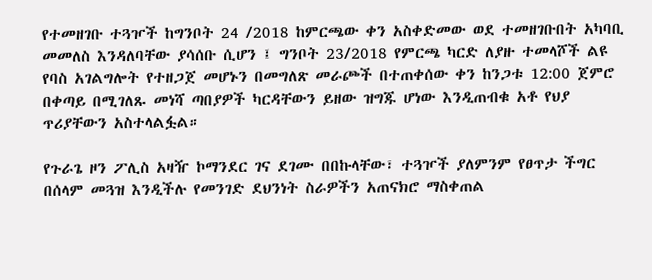የተመዘገቡ ተጓዦች ከግንቦት 24 /2018 ከምርጫው ቀን አስቀድመው ወደ ተመዘገቡበት አካባቢ መመለስ እንዳለባቸው ያሳሰቡ ሲሆን ፤ ግንቦት 23/2018 የምርጫ ካርድ ለያዙ ተመላሾች ልዩ የባስ አገልግሎት የተዘጋጀ መሆኑን በመግለጽ መራጮች በተጠቀሰው ቀን ከንጋቱ 12:00 ጀምሮ በቀጣይ በሚገለጹ መነሻ ጣበያዎች ካርዳቸውን ይዘው ዝግጁ ሆነው እንዲጠብቁ አቶ የህያ ጥሪያቸውን አስተላልፏል።

የጉራጌ ዞን ፖሊስ አዛዥ ኮማንደር ገና ደገሙ በበኩላቸው፣ ተጓዦች ያለምንም የፀጥታ ችግር በሰላም መጓዝ እንዲችሉ የመንገድ ደህንነት ስራዎችን አጠናክሮ ማስቀጠል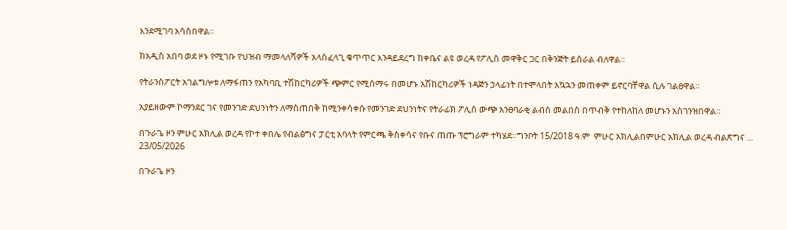እንደሚገባ አሳስበዋል።

ከአዲስ አበባ ወደ ዞኑ የሚገቡ የህዝብ ማመላለሻዎች አላስፈላጊ ቁጥጥር እንዳይደረግ ከቀቤና ልዩ ወረዳ የፖሊስ መዋቅር ጋር በቅንጅት ይሰራል ብለዋል።

የትራንስፖርት አገልግሎቱ ለማፋጠን የአካባቢ ተሽከርካሪዎች ጭምር የሚሰማሩ በመሆኑ አሽከርካሪዎች ነዳጅን ኃላፊነት በተሞላበት አኳኋን መጠቀም ይኖርባቸዋል ሲሉ ገልፀዋል።

አያይዘውም ኮማንደር ገና የመንገድ ደህንነትን ለማስጠበቅ ከሚንቀሳቀሱ የመንገድ ደህንነትና የትራፊክ ፖሊስ ውጭ አንፀባራቂ ልብስ መልበስ በጥብቅ የተከለከለ መሆኑን አስገንዝበዋል።

በጉራጌ ዞን ምሁር አክሊል ወረዳ የኮተ ቀበሌ የብልፅግና ፓርቲ አባላት የምርጫ ቅስቀሳና የቡና ጠጡ ፕሮግራም ተካሄደ።ግንቦት 15/2018 ዓ.ም  ምሁር አክሊልበምሁር አክሊል ወረዳ ብልጽግና ...
23/05/2026

በጉራጌ ዞን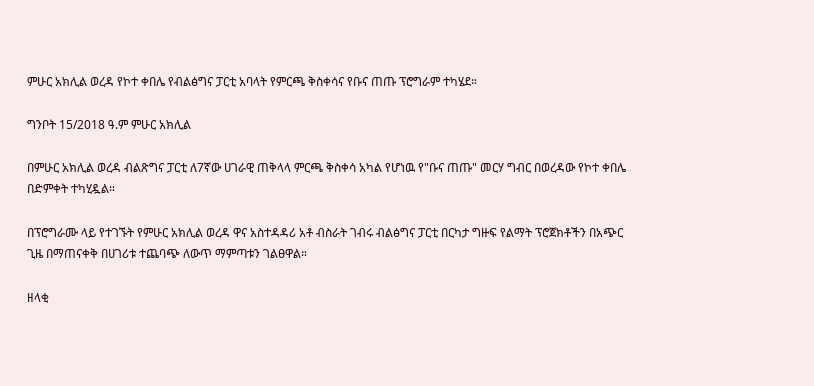ምሁር አክሊል ወረዳ የኮተ ቀበሌ የብልፅግና ፓርቲ አባላት የምርጫ ቅስቀሳና የቡና ጠጡ ፕሮግራም ተካሄደ።

ግንቦት 15/2018 ዓ.ም ምሁር አክሊል

በምሁር አክሊል ወረዳ ብልጽግና ፓርቲ ለ7ኛው ሀገራዊ ጠቅላላ ምርጫ ቅስቀሳ አካል የሆነዉ የ"ቡና ጠጡ" መርሃ ግብር በወረዳው የኮተ ቀበሌ በድምቀት ተካሂዷል።

በፕሮግራሙ ላይ የተገኙት የምሁር አክሊል ወረዳ ዋና አስተዳዳሪ አቶ ብስራት ገብሩ ብልፅግና ፓርቲ በርካታ ግዙፍ የልማት ፕሮጀክቶችን በአጭር ጊዜ በማጠናቀቅ በሀገሪቱ ተጨባጭ ለውጥ ማምጣቱን ገልፀዋል።

ዘላቂ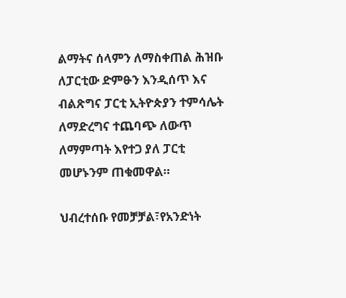ልማትና ሰላምን ለማስቀጠል ሕዝቡ ለፓርቲው ድምፁን እንዲሰጥ እና ብልጽግና ፓርቲ ኢትዮጵያን ተምሳሌት ለማድረግና ተጨባጭ ለውጥ ለማምጣት እየተጋ ያለ ፓርቲ መሆኑንም ጠቁመዋል።

ህብረተሰቡ የመቻቻል፣የአንድነት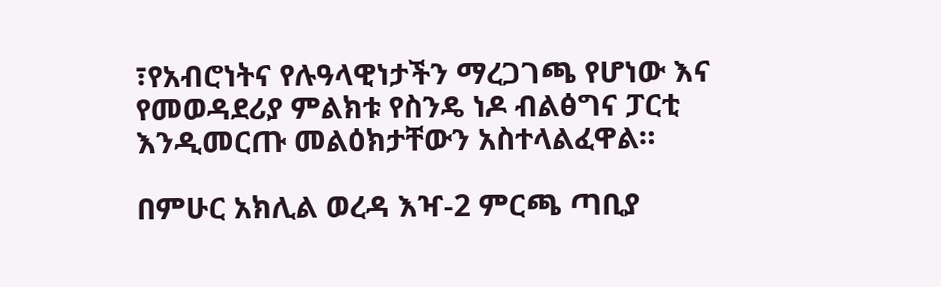፣የአብሮነትና የሉዓላዊነታችን ማረጋገጫ የሆነው እና የመወዳደሪያ ምልክቱ የስንዴ ነዶ ብልፅግና ፓርቲ እንዲመርጡ መልዕክታቸውን አስተላልፈዋል።

በምሁር አክሊል ወረዳ እዣ-2 ምርጫ ጣቢያ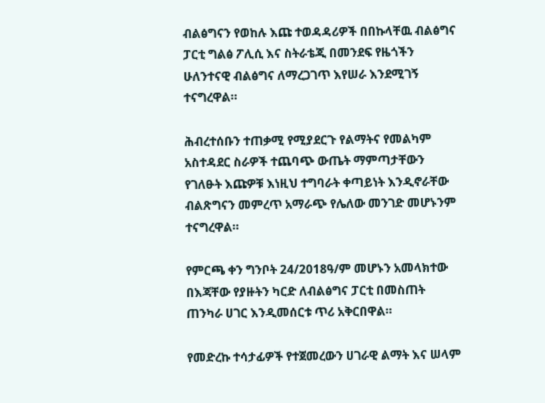ብልፅግናን የወከሉ እጩ ተወዳዳሪዎች በበኩላቸዉ ብልፅግና ፓርቲ ግልፅ ፖሊሲ እና ስትራቴጂ በመንደፍ የዜጎችን ሁለንተናዊ ብልፅግና ለማረጋገጥ እየሠራ እንደሚገኝ ተናግረዋል።

ሕብረተሰቡን ተጠቃሚ የሚያደርጉ የልማትና የመልካም አስተዳደር ስራዎች ተጨባጭ ውጤት ማምጣታቸውን የገለፁት እጩዎቹ እነዚህ ተግባራት ቀጣይነት እንዲኖራቸው ብልጽግናን መምረጥ አማራጭ የሌለው መንገድ መሆኑንም ተናግረዋል።

የምርጫ ቀን ግንቦት 24/2018ዓ/ም መሆኑን አመላክተው በእጃቸው የያዙትን ካርድ ለብልፅግና ፓርቲ በመስጠት ጠንካራ ሀገር እንዲመሰርቱ ጥሪ አቅርበዋል።

የመድረኩ ተሳታፊዎች የተጀመረውን ሀገራዊ ልማት እና ሠላም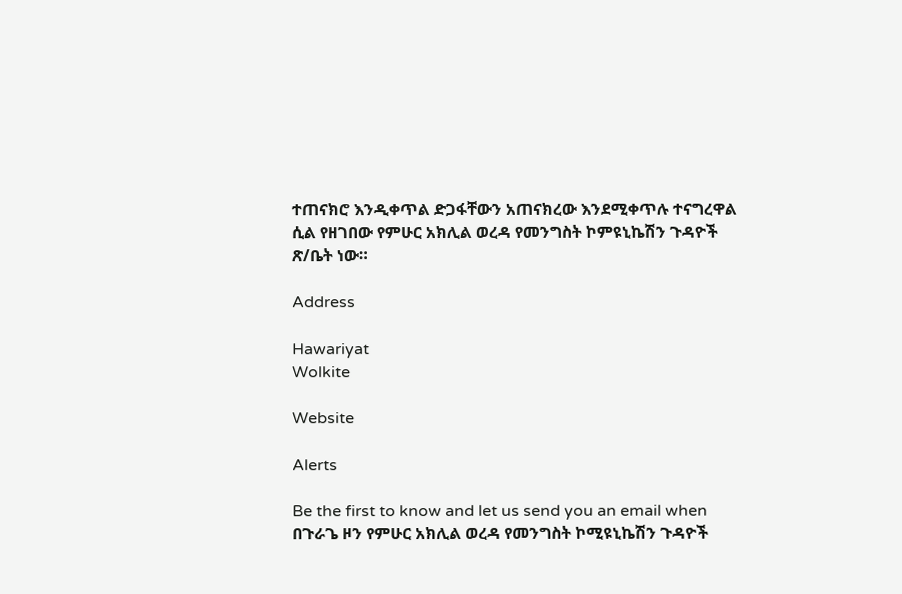ተጠናክሮ እንዲቀጥል ድጋፋቸውን አጠናክረው እንደሚቀጥሉ ተናግረዋል ሲል የዘገበው የምሁር አክሊል ወረዳ የመንግስት ኮምዩኒኬሽን ጉዳዮች ጽ/ቤት ነው።

Address

Hawariyat
Wolkite

Website

Alerts

Be the first to know and let us send you an email when በጉራጌ ዞን የምሁር አክሊል ወረዳ የመንግስት ኮሚዩኒኬሽን ጉዳዮች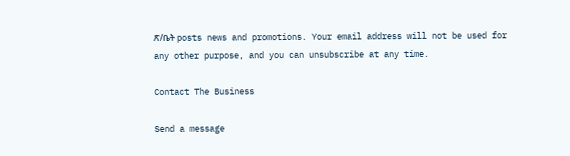ጽ/ቤት posts news and promotions. Your email address will not be used for any other purpose, and you can unsubscribe at any time.

Contact The Business

Send a message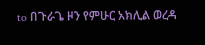to በጉራጌ ዞን የምሁር አክሊል ወረዳ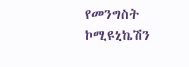የመንግስት ኮሚዩኒኬሽን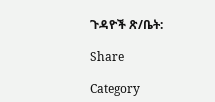ጉዳዮች ጽ/ቤት:

Share

Category